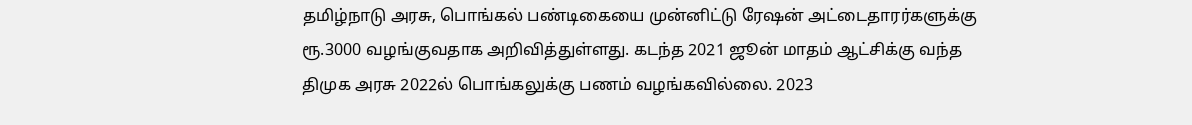தமிழ்நாடு அரசு, பொங்கல் பண்டிகையை முன்னிட்டு ரேஷன் அட்டைதாரர்களுக்கு ரூ.3000 வழங்குவதாக அறிவித்துள்ளது. கடந்த 2021 ஜூன் மாதம் ஆட்சிக்கு வந்த திமுக அரசு 2022ல் பொங்கலுக்கு பணம் வழங்கவில்லை. 2023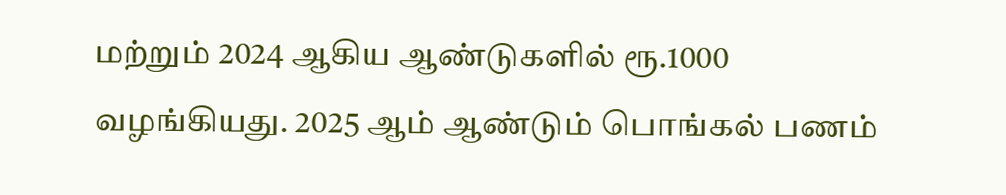மற்றும் 2024 ஆகிய ஆண்டுகளில் ரூ.1000 வழங்கியது. 2025 ஆம் ஆண்டும் பொங்கல் பணம்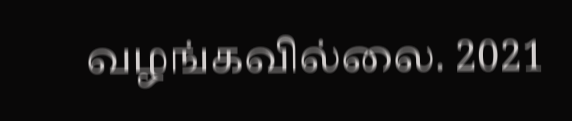வழங்கவில்லை. 2021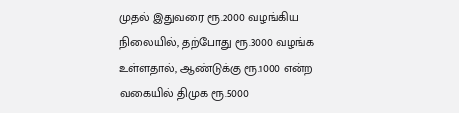முதல் இதுவரை ரூ.2000 வழங்கிய நிலையில், தற்போது ரூ.3000 வழங்க உள்ளதால், ஆண்டுக்கு ரூ.1000 என்ற வகையில் திமுக ரூ.5000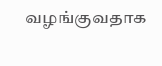வழங்குவதாக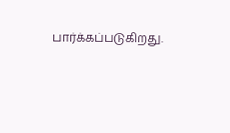பார்க்கப்படுகிறது.